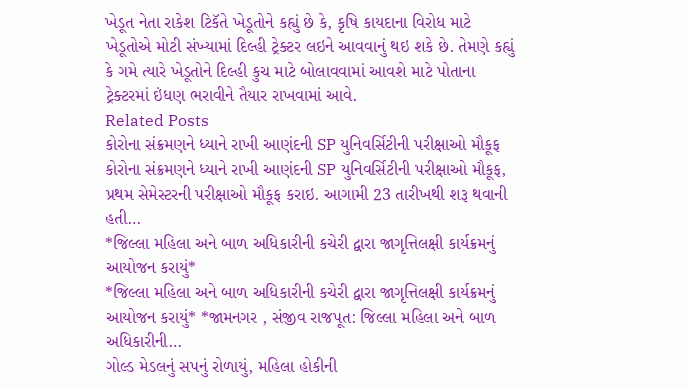ખેડૂત નેતા રાકેશ ટિકૅતે ખેડૂતોને કહ્યું છે કે, કૃષિ કાયદાના વિરોધ માટે ખેડૂતોએ મોટી સંખ્યામાં દિલ્હી ટ્રેક્ટર લઇને આવવાનું થઇ શકે છે. તેમણે કહ્યું કે ગમે ત્યારે ખેડૂતોને દિલ્હી કુચ માટે બોલાવવામાં આવશે માટે પોતાના ટ્રેક્ટરમાં ઇંધણ ભરાવીને તૈયાર રાખવામાં આવે.
Related Posts
કોરોના સંક્રમણને ધ્યાને રાખી આણંદની SP યુનિવર્સિટીની પરીક્ષાઓ મૌકૂફ
કોરોના સંક્રમણને ધ્યાને રાખી આણંદની SP યુનિવર્સિટીની પરીક્ષાઓ મૌકૂફ, પ્રથમ સેમેસ્ટરની પરીક્ષાઓ મૌકૂફ કરાઇ. આગામી 23 તારીખથી શરૂ થવાની હતી…
*જિલ્લા મહિલા અને બાળ અધિકારીની કચેરી દ્વારા જાગૃત્તિલક્ષી કાર્યક્રમનું આયોજન કરાયું*
*જિલ્લા મહિલા અને બાળ અધિકારીની કચેરી દ્વારા જાગૃત્તિલક્ષી કાર્યક્રમનું આયોજન કરાયું* *જામનગર , સંજીવ રાજપૂત: જિલ્લા મહિલા અને બાળ અધિકારીની…
ગોલ્ડ મેડલનું સપનું રોળાયું, મહિલા હોકીની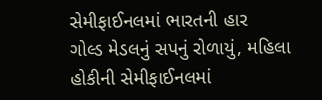સેમીફાઈનલમાં ભારતની હાર
ગોલ્ડ મેડલનું સપનું રોળાયું, મહિલા હોકીની સેમીફાઈનલમાં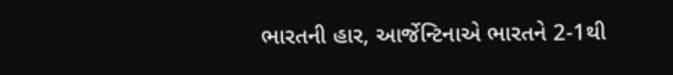ભારતની હાર, આર્જેન્ટિનાએ ભારતને 2-1થી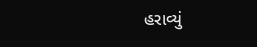હરાવ્યું